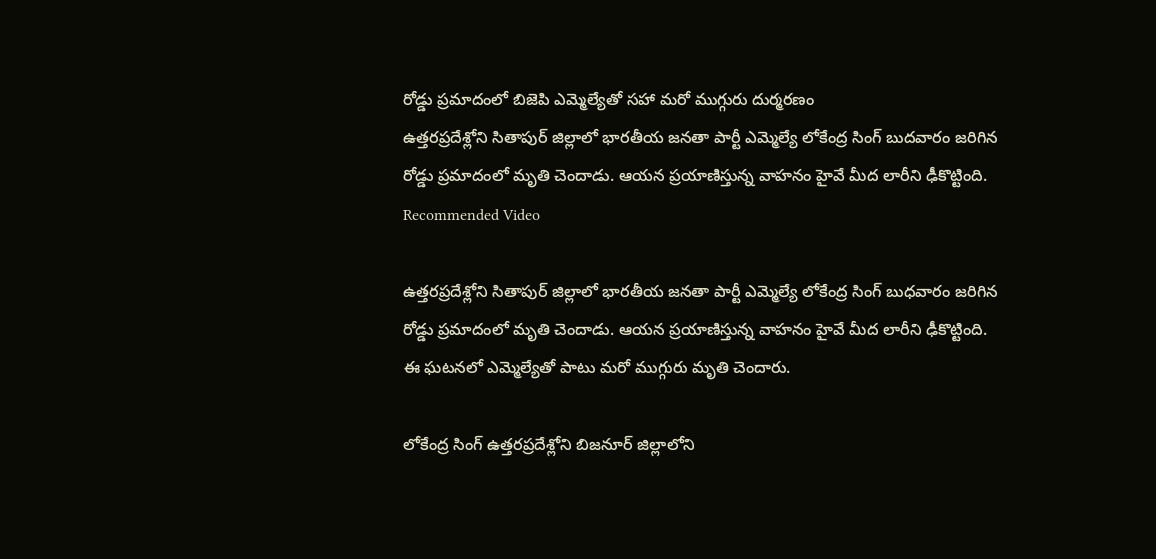రోడ్డు ప్రమాదంలో బిజెపి ఎమ్మెల్యేతో సహా మరో ముగ్గురు దుర్మరణం
ఉత్తరప్రదేశ్లోని సితాపుర్ జిల్లాలో భారతీయ జనతా పార్టీ ఎమ్మెల్యే లోకేంద్ర సింగ్ బుదవారం జరిగిన రోడ్డు ప్రమాదంలో మృతి చెందాడు. ఆయన ప్రయాణిస్తున్న వాహనం హైవే మీద లారీని ఢీకొట్టింది.
Recommended Video

ఉత్తరప్రదేశ్లోని సితాపుర్ జిల్లాలో భారతీయ జనతా పార్టీ ఎమ్మెల్యే లోకేంద్ర సింగ్ బుధవారం జరిగిన రోడ్డు ప్రమాదంలో మృతి చెందాడు. ఆయన ప్రయాణిస్తున్న వాహనం హైవే మీద లారీని ఢీకొట్టింది. ఈ ఘటనలో ఎమ్మెల్యేతో పాటు మరో ముగ్గురు మృతి చెందారు.

లోకేంద్ర సింగ్ ఉత్తరప్రదేశ్లోని బిజనూర్ జిల్లాలోని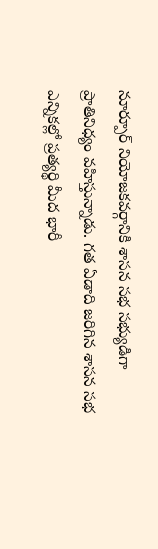నూర్పూర్ నియోజకవర్గానికి శాసన సభ సభ్యుడిగా ప్రాతినిధ్యం వహిస్తున్నాడు. గత ఏడాది జరిగిన శాసన సభ ఎన్నికల్లో ప్రత్యర్థి మీద భారీ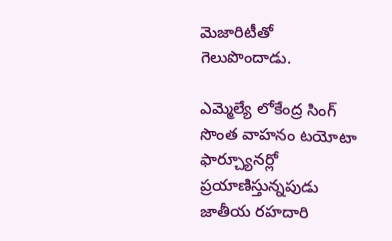మెజారిటీతో గెలుపొందాడు.

ఎమ్మెల్యే లోకేంద్ర సింగ్ సొంత వాహనం టయోటా ఫార్చ్యూనర్లో ప్రయాణిస్తున్నపుడు జాతీయ రహదారి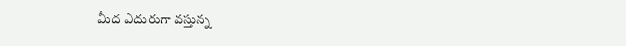మీద ఎదురుగా వస్తున్న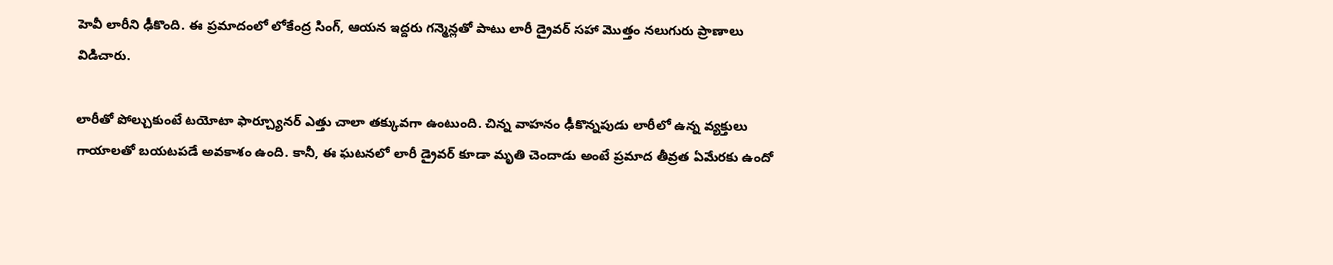హెవీ లారీని ఢీకొంది. ఈ ప్రమాదంలో లోకేంద్ర సింగ్, ఆయన ఇద్దరు గన్మెన్లతో పాటు లారీ డ్రైవర్ సహా మొత్తం నలుగురు ప్రాణాలు విడిచారు.

లారీతో పోల్చుకుంటే టయోటా ఫార్చ్యూనర్ ఎత్తు చాలా తక్కువగా ఉంటుంది. చిన్న వాహనం ఢీకొన్నపుడు లారీలో ఉన్న వ్యక్తులు గాయాలతో బయటపడే అవకాశం ఉంది. కానీ, ఈ ఘటనలో లారీ డ్రైవర్ కూడా మృతి చెందాడు అంటే ప్రమాద తీవ్రత ఏమేరకు ఉందో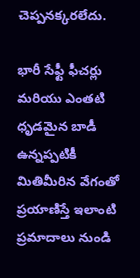చెప్పనక్కరలేదు.

భారీ సేఫ్టీ ఫీచర్లు మరియు ఎంతటి ధృడమైన బాడీ ఉన్నప్పటికీ మితిమీరిన వేగంతో ప్రయాణిస్తే ఇలాంటి ప్రమాదాలు నుండి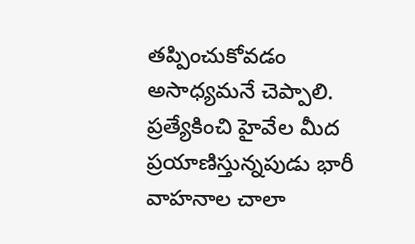తప్పించుకోవడం అసాధ్యమనే చెప్పాలి. ప్రత్యేకించి హైవేల మీద ప్రయాణిస్తున్నపుడు భారీ వాహనాల చాలా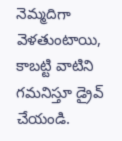నెమ్మదిగా వెళతుంటాయి, కాబట్టి వాటిని గమనిస్తూ డ్రైవ్ చేయండి.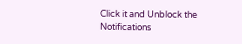Click it and Unblock the Notifications